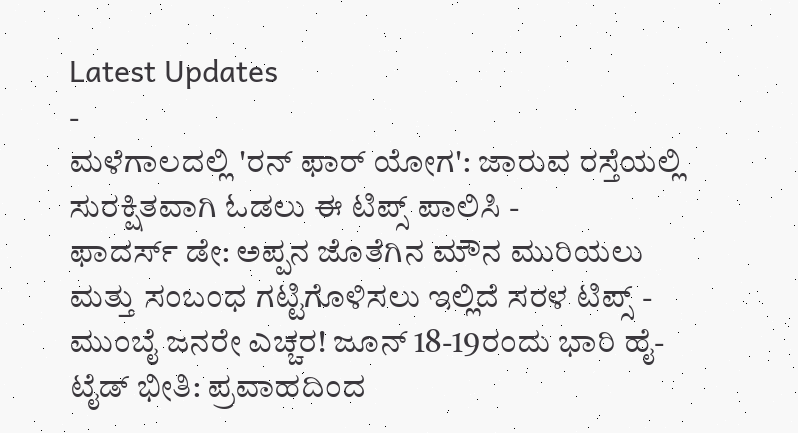Latest Updates
-
ಮಳೆಗಾಲದಲ್ಲಿ 'ರನ್ ಫಾರ್ ಯೋಗ': ಜಾರುವ ರಸ್ತೆಯಲ್ಲಿ ಸುರಕ್ಷಿತವಾಗಿ ಓಡಲು ಈ ಟಿಪ್ಸ್ ಪಾಲಿಸಿ -
ಫಾದರ್ಸ್ ಡೇ: ಅಪ್ಪನ ಜೊತೆಗಿನ ಮೌನ ಮುರಿಯಲು ಮತ್ತು ಸಂಬಂಧ ಗಟ್ಟಿಗೊಳಿಸಲು ಇಲ್ಲಿದೆ ಸರಳ ಟಿಪ್ಸ್ -
ಮುಂಬೈ ಜನರೇ ಎಚ್ಚರ! ಜೂನ್ 18-19ರಂದು ಭಾರಿ ಹೈ-ಟೈಡ್ ಭೀತಿ: ಪ್ರವಾಹದಿಂದ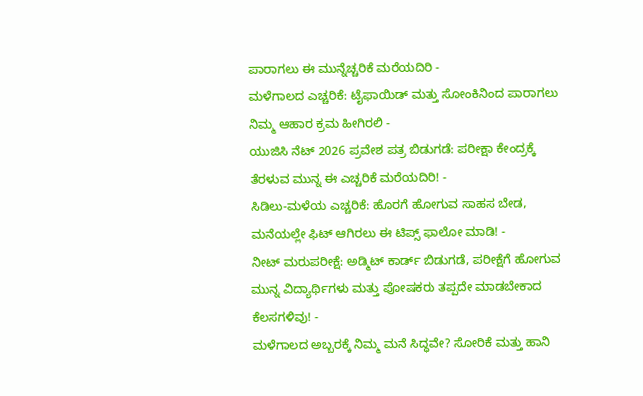ಪಾರಾಗಲು ಈ ಮುನ್ನೆಚ್ಚರಿಕೆ ಮರೆಯದಿರಿ -
ಮಳೆಗಾಲದ ಎಚ್ಚರಿಕೆ: ಟೈಫಾಯಿಡ್ ಮತ್ತು ಸೋಂಕಿನಿಂದ ಪಾರಾಗಲು ನಿಮ್ಮ ಆಹಾರ ಕ್ರಮ ಹೀಗಿರಲಿ -
ಯುಜಿಸಿ ನೆಟ್ 2026 ಪ್ರವೇಶ ಪತ್ರ ಬಿಡುಗಡೆ: ಪರೀಕ್ಷಾ ಕೇಂದ್ರಕ್ಕೆ ತೆರಳುವ ಮುನ್ನ ಈ ಎಚ್ಚರಿಕೆ ಮರೆಯದಿರಿ! -
ಸಿಡಿಲು-ಮಳೆಯ ಎಚ್ಚರಿಕೆ: ಹೊರಗೆ ಹೋಗುವ ಸಾಹಸ ಬೇಡ, ಮನೆಯಲ್ಲೇ ಫಿಟ್ ಆಗಿರಲು ಈ ಟಿಪ್ಸ್ ಫಾಲೋ ಮಾಡಿ! -
ನೀಟ್ ಮರುಪರೀಕ್ಷೆ: ಅಡ್ಮಿಟ್ ಕಾರ್ಡ್ ಬಿಡುಗಡೆ, ಪರೀಕ್ಷೆಗೆ ಹೋಗುವ ಮುನ್ನ ವಿದ್ಯಾರ್ಥಿಗಳು ಮತ್ತು ಪೋಷಕರು ತಪ್ಪದೇ ಮಾಡಬೇಕಾದ ಕೆಲಸಗಳಿವು! -
ಮಳೆಗಾಲದ ಅಬ್ಬರಕ್ಕೆ ನಿಮ್ಮ ಮನೆ ಸಿದ್ಧವೇ? ಸೋರಿಕೆ ಮತ್ತು ಹಾನಿ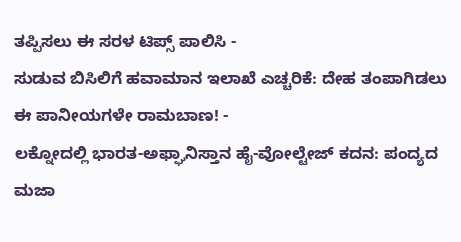ತಪ್ಪಿಸಲು ಈ ಸರಳ ಟಿಪ್ಸ್ ಪಾಲಿಸಿ -
ಸುಡುವ ಬಿಸಿಲಿಗೆ ಹವಾಮಾನ ಇಲಾಖೆ ಎಚ್ಚರಿಕೆ: ದೇಹ ತಂಪಾಗಿಡಲು ಈ ಪಾನೀಯಗಳೇ ರಾಮಬಾಣ! -
ಲಕ್ನೋದಲ್ಲಿ ಭಾರತ-ಅಫ್ಘಾನಿಸ್ತಾನ ಹೈ-ವೋಲ್ಟೇಜ್ ಕದನ: ಪಂದ್ಯದ ಮಜಾ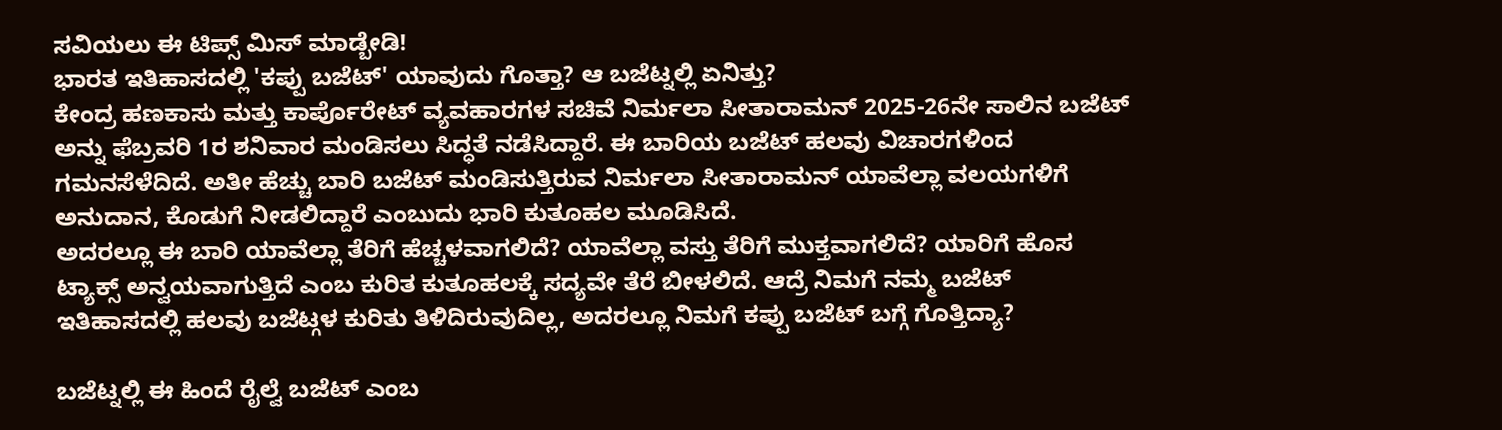ಸವಿಯಲು ಈ ಟಿಪ್ಸ್ ಮಿಸ್ ಮಾಡ್ಬೇಡಿ!
ಭಾರತ ಇತಿಹಾಸದಲ್ಲಿ 'ಕಪ್ಪು ಬಜೆಟ್' ಯಾವುದು ಗೊತ್ತಾ? ಆ ಬಜೆಟ್ನಲ್ಲಿ ಏನಿತ್ತು?
ಕೇಂದ್ರ ಹಣಕಾಸು ಮತ್ತು ಕಾರ್ಪೊರೇಟ್ ವ್ಯವಹಾರಗಳ ಸಚಿವೆ ನಿರ್ಮಲಾ ಸೀತಾರಾಮನ್ 2025-26ನೇ ಸಾಲಿನ ಬಜೆಟ್ ಅನ್ನು ಫೆಬ್ರವರಿ 1ರ ಶನಿವಾರ ಮಂಡಿಸಲು ಸಿದ್ಧತೆ ನಡೆಸಿದ್ದಾರೆ. ಈ ಬಾರಿಯ ಬಜೆಟ್ ಹಲವು ವಿಚಾರಗಳಿಂದ ಗಮನಸೆಳೆದಿದೆ. ಅತೀ ಹೆಚ್ಚು ಬಾರಿ ಬಜೆಟ್ ಮಂಡಿಸುತ್ತಿರುವ ನಿರ್ಮಲಾ ಸೀತಾರಾಮನ್ ಯಾವೆಲ್ಲಾ ವಲಯಗಳಿಗೆ ಅನುದಾನ, ಕೊಡುಗೆ ನೀಡಲಿದ್ದಾರೆ ಎಂಬುದು ಭಾರಿ ಕುತೂಹಲ ಮೂಡಿಸಿದೆ.
ಅದರಲ್ಲೂ ಈ ಬಾರಿ ಯಾವೆಲ್ಲಾ ತೆರಿಗೆ ಹೆಚ್ಚಳವಾಗಲಿದೆ? ಯಾವೆಲ್ಲಾ ವಸ್ತು ತೆರಿಗೆ ಮುಕ್ತವಾಗಲಿದೆ? ಯಾರಿಗೆ ಹೊಸ ಟ್ಯಾಕ್ಸ್ ಅನ್ವಯವಾಗುತ್ತಿದೆ ಎಂಬ ಕುರಿತ ಕುತೂಹಲಕ್ಕೆ ಸದ್ಯವೇ ತೆರೆ ಬೀಳಲಿದೆ. ಆದ್ರೆ ನಿಮಗೆ ನಮ್ಮ ಬಜೆಟ್ ಇತಿಹಾಸದಲ್ಲಿ ಹಲವು ಬಜೆಟ್ಗಳ ಕುರಿತು ತಿಳಿದಿರುವುದಿಲ್ಲ, ಅದರಲ್ಲೂ ನಿಮಗೆ ಕಪ್ಪು ಬಜೆಟ್ ಬಗ್ಗೆ ಗೊತ್ತಿದ್ಯಾ?

ಬಜೆಟ್ನಲ್ಲಿ ಈ ಹಿಂದೆ ರೈಲ್ವೆ ಬಜೆಟ್ ಎಂಬ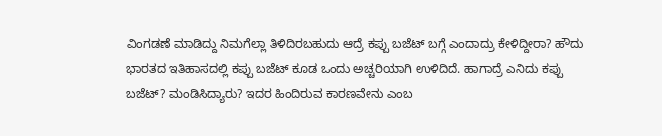ವಿಂಗಡಣೆ ಮಾಡಿದ್ದು ನಿಮಗೆಲ್ಲಾ ತಿಳಿದಿರಬಹುದು ಆದ್ರೆ ಕಪ್ಪು ಬಜೆಟ್ ಬಗ್ಗೆ ಎಂದಾದ್ರು ಕೇಳಿದ್ದೀರಾ? ಹೌದು ಭಾರತದ ಇತಿಹಾಸದಲ್ಲಿ ಕಪ್ಪು ಬಜೆಟ್ ಕೂಡ ಒಂದು ಅಚ್ಚರಿಯಾಗಿ ಉಳಿದಿದೆ. ಹಾಗಾದ್ರೆ ಎನಿದು ಕಪ್ಪು ಬಜೆಟ್? ಮಂಡಿಸಿದ್ಯಾರು? ಇದರ ಹಿಂದಿರುವ ಕಾರಣವೇನು ಎಂಬ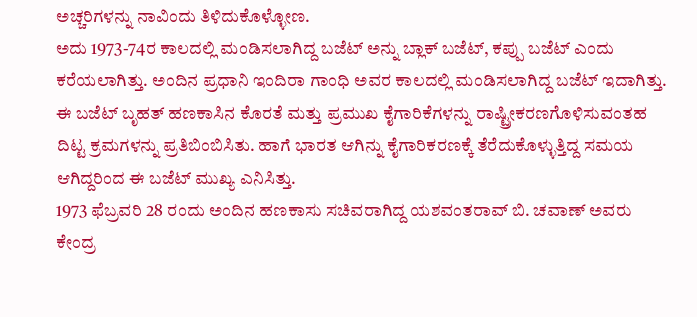ಅಚ್ಚರಿಗಳನ್ನು ನಾವಿಂದು ತಿಳಿದುಕೊಳ್ಳೋಣ.
ಅದು 1973-74ರ ಕಾಲದಲ್ಲಿ ಮಂಡಿಸಲಾಗಿದ್ದ ಬಜೆಟ್ ಅನ್ನು ಬ್ಲಾಕ್ ಬಜೆಟ್, ಕಪ್ಪು ಬಜೆಟ್ ಎಂದು ಕರೆಯಲಾಗಿತ್ತು. ಅಂದಿನ ಪ್ರಧಾನಿ ಇಂದಿರಾ ಗಾಂಧಿ ಅವರ ಕಾಲದಲ್ಲಿ ಮಂಡಿಸಲಾಗಿದ್ದ ಬಜೆಟ್ ಇದಾಗಿತ್ತು. ಈ ಬಜೆಟ್ ಬೃಹತ್ ಹಣಕಾಸಿನ ಕೊರತೆ ಮತ್ತು ಪ್ರಮುಖ ಕೈಗಾರಿಕೆಗಳನ್ನು ರಾಷ್ಟ್ರೀಕರಣಗೊಳಿಸುವಂತಹ ದಿಟ್ಟ ಕ್ರಮಗಳನ್ನು ಪ್ರತಿಬಿಂಬಿಸಿತು. ಹಾಗೆ ಭಾರತ ಆಗಿನ್ನು ಕೈಗಾರಿಕರಣಕ್ಕೆ ತೆರೆದುಕೊಳ್ಳುತ್ತಿದ್ದ ಸಮಯ ಆಗಿದ್ದರಿಂದ ಈ ಬಜೆಟ್ ಮುಖ್ಯ ಎನಿಸಿತ್ತು.
1973 ಫೆಬ್ರವರಿ 28 ರಂದು ಅಂದಿನ ಹಣಕಾಸು ಸಚಿವರಾಗಿದ್ದ ಯಶವಂತರಾವ್ ಬಿ. ಚವಾಣ್ ಅವರು ಕೇಂದ್ರ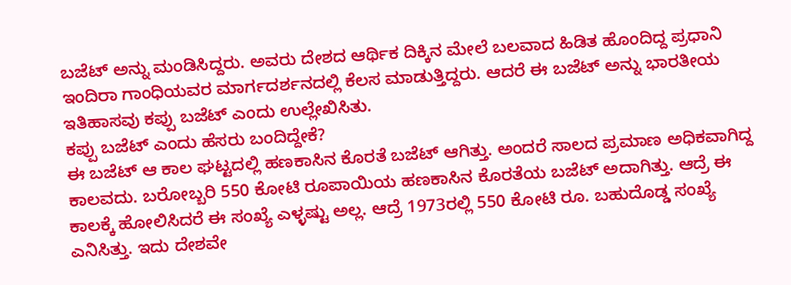ಬಜೆಟ್ ಅನ್ನು ಮಂಡಿಸಿದ್ದರು. ಅವರು ದೇಶದ ಆರ್ಥಿಕ ದಿಕ್ಕಿನ ಮೇಲೆ ಬಲವಾದ ಹಿಡಿತ ಹೊಂದಿದ್ದ ಪ್ರಧಾನಿ ಇಂದಿರಾ ಗಾಂಧಿಯವರ ಮಾರ್ಗದರ್ಶನದಲ್ಲಿ ಕೆಲಸ ಮಾಡುತ್ತಿದ್ದರು. ಆದರೆ ಈ ಬಜೆಟ್ ಅನ್ನು ಭಾರತೀಯ ಇತಿಹಾಸವು ಕಪ್ಪು ಬಜೆಟ್ ಎಂದು ಉಲ್ಲೇಖಿಸಿತು.
ಕಪ್ಪು ಬಜೆಟ್ ಎಂದು ಹೆಸರು ಬಂದಿದ್ದೇಕೆ?
ಈ ಬಜೆಟ್ ಆ ಕಾಲ ಘಟ್ಟದಲ್ಲಿ ಹಣಕಾಸಿನ ಕೊರತೆ ಬಜೆಟ್ ಆಗಿತ್ತು. ಅಂದರೆ ಸಾಲದ ಪ್ರಮಾಣ ಅಧಿಕವಾಗಿದ್ದ ಕಾಲವದು. ಬರೋಬ್ಬರಿ 550 ಕೋಟಿ ರೂಪಾಯಿಯ ಹಣಕಾಸಿನ ಕೊರತೆಯ ಬಜೆಟ್ ಅದಾಗಿತ್ತು. ಆದ್ರೆ ಈ ಕಾಲಕ್ಕೆ ಹೋಲಿಸಿದರೆ ಈ ಸಂಖ್ಯೆ ಎಳ್ಳಷ್ಟು ಅಲ್ಲ. ಆದ್ರೆ 1973ರಲ್ಲಿ 550 ಕೋಟಿ ರೂ. ಬಹುದೊಡ್ಡ ಸಂಖ್ಯೆ ಎನಿಸಿತ್ತು. ಇದು ದೇಶವೇ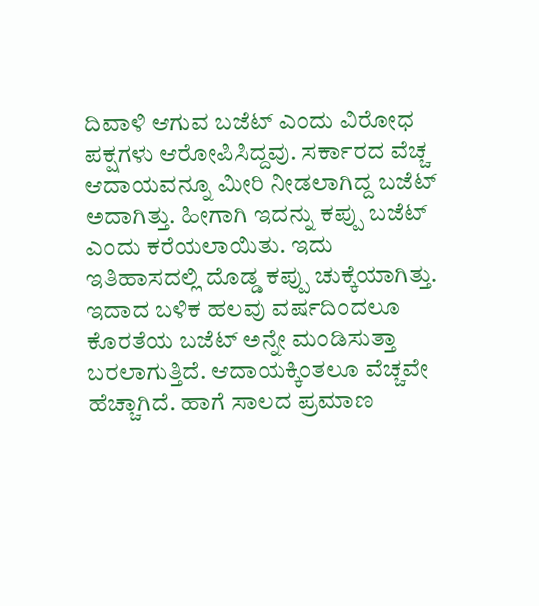ದಿವಾಳಿ ಆಗುವ ಬಜೆಟ್ ಎಂದು ವಿರೋಧ ಪಕ್ಷಗಳು ಆರೋಪಿಸಿದ್ದವು. ಸರ್ಕಾರದ ವೆಚ್ಚ ಆದಾಯವನ್ನೂ ಮೀರಿ ನೀಡಲಾಗಿದ್ದ ಬಜೆಟ್ ಅದಾಗಿತ್ತು. ಹೀಗಾಗಿ ಇದನ್ನು ಕಪ್ಪು ಬಜೆಟ್ ಎಂದು ಕರೆಯಲಾಯಿತು. ಇದು ಇತಿಹಾಸದಲ್ಲಿ ದೊಡ್ಡ ಕಪ್ಪು ಚುಕ್ಕೆಯಾಗಿತ್ತು.
ಇದಾದ ಬಳಿಕ ಹಲವು ವರ್ಷದಿಂದಲೂ ಕೊರತೆಯ ಬಜೆಟ್ ಅನ್ನೇ ಮಂಡಿಸುತ್ತಾ ಬರಲಾಗುತ್ತಿದೆ. ಆದಾಯಕ್ಕಿಂತಲೂ ವೆಚ್ಚವೇ ಹೆಚ್ಚಾಗಿದೆ. ಹಾಗೆ ಸಾಲದ ಪ್ರಮಾಣ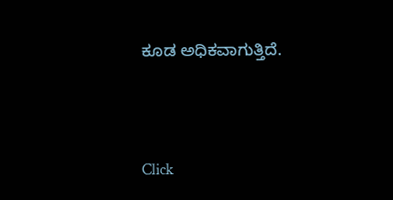ಕೂಡ ಅಧಿಕವಾಗುತ್ತಿದೆ.



Click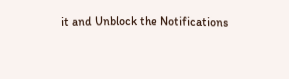it and Unblock the Notifications